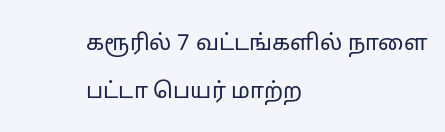கரூரில் 7 வட்டங்களில் நாளை பட்டா பெயர் மாற்ற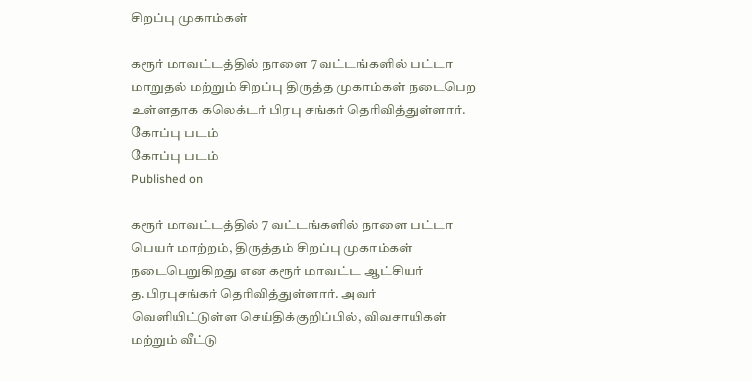சிறப்பு முகாம்கள்

கரூர் மாவட்டத்தில் நாளை 7 வட்டங்களில் பட்டா மாறுதல் மற்றும் சிறப்பு திருத்த முகாம்கள் நடைபெற உள்ளதாக கலெக்டர் பிரபு சங்கர் தெரிவித்துள்ளார்.
கோப்பு படம்
கோப்பு படம்
Published on

கரூர் மாவட்டத்தில் 7 வட்டங்களில் நாளை பட்டா பெயர் மாற்றம், திருத்தம் சிறப்பு முகாம்கள் நடைபெறுகிறது என கரூர் மாவட்ட ஆட்சியர் த.பிரபுசங்கர் தெரிவித்துள்ளார். அவர் வெளியிட்டுள்ள செய்திக்குறிப்பில், விவசாயிகள் மற்றும் வீட்டு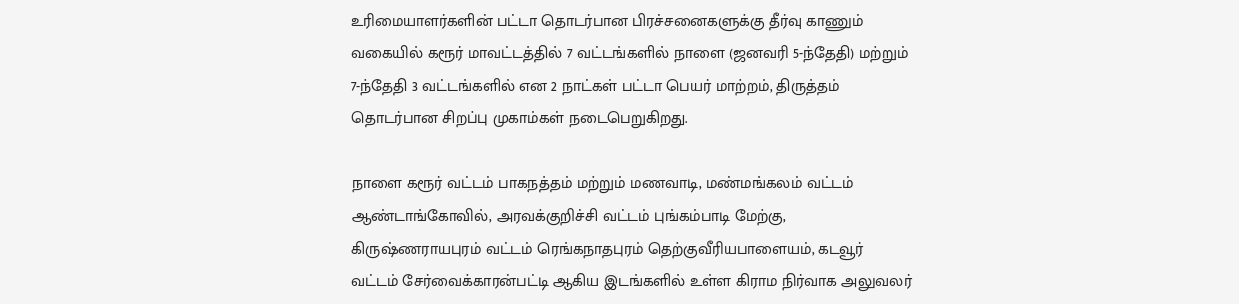உரிமையாளர்களின் பட்டா தொடர்பான பிரச்சனைகளுக்கு தீர்வு காணும் வகையில் கரூர் மாவட்டத்தில் 7 வட்டங்களில் நாளை (ஜனவரி 5-ந்தேதி) மற்றும் 7-ந்தேதி 3 வட்டங்களில் என 2 நாட்கள் பட்டா பெயர் மாற்றம், திருத்தம் தொடர்பான சிறப்பு முகாம்கள் நடைபெறுகிறது.

நாளை கரூர் வட்டம் பாகநத்தம் மற்றும் மணவாடி, மண்மங்கலம் வட்டம் ஆண்டாங்கோவில், அரவக்குறிச்சி வட்டம் புங்கம்பாடி மேற்கு, கிருஷ்ணராயபுரம் வட்டம் ரெங்கநாதபுரம் தெற்குவீரியபாளையம், கடவூர் வட்டம் சேர்வைக்காரன்பட்டி ஆகிய இடங்களில் உள்ள கிராம நிர்வாக அலுவலர்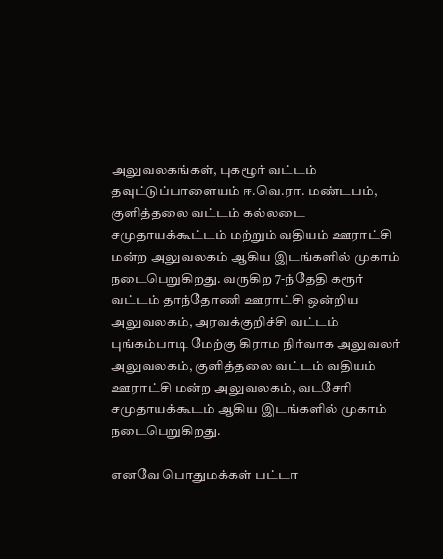அலுவலகங்கள், புகழூர் வட்டம் தவுட்டுப்பாளையம் ஈ.வெ.ரா. மண்டபம், குளித்தலை வட்டம் கல்லடை சமுதாயக்கூட்டம் மற்றும் வதியம் ஊராட்சி மன்ற அலுவலகம் ஆகிய இடங்களில் முகாம் நடைபெறுகிறது. வருகிற 7-ந்தேதி கரூர் வட்டம் தாந்தோணி ஊராட்சி ஒன்றிய அலுவலகம், அரவக்குறிச்சி வட்டம் புங்கம்பாடி மேற்கு கிராம நிர்வாக அலுவலர் அலுவலகம், குளித்தலை வட்டம் வதியம் ஊராட்சி மன்ற அலுவலகம், வடசேரி சமுதாயக்கூடம் ஆகிய இடங்களில் முகாம் நடைபெறுகிறது.

எனவே பொதுமக்கள் பட்டா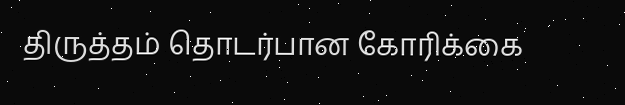திருத்தம் தொடர்பான கோரிக்கை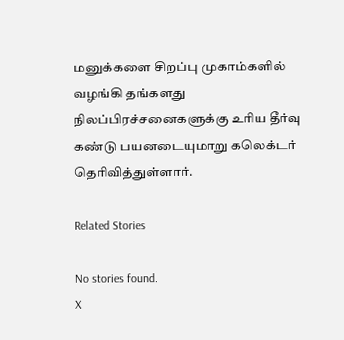மனுக்களை சிறப்பு முகாம்களில் வழங்கி தங்களது நிலப்பிரச்சனைகளுக்கு உரிய தீர்வு கண்டு பயனடையுமாறு கலெக்டர் தெரிவித்துள்ளார்.

Related Stories

No stories found.
X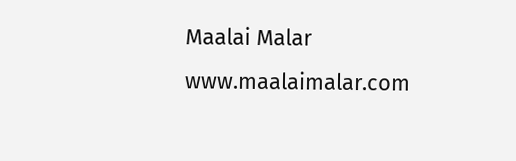Maalai Malar
www.maalaimalar.com